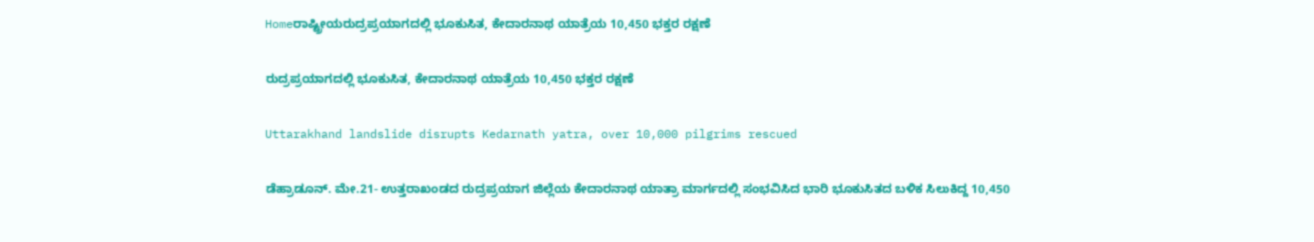Homeರಾಷ್ಟ್ರೀಯರುದ್ರಪ್ರಯಾಗದಲ್ಲಿ ಭೂಕುಸಿತ, ಕೇದಾರನಾಥ ಯಾತ್ರೆಯ 10,450 ಭಕ್ತರ ರಕ್ಷಣೆ

ರುದ್ರಪ್ರಯಾಗದಲ್ಲಿ ಭೂಕುಸಿತ, ಕೇದಾರನಾಥ ಯಾತ್ರೆಯ 10,450 ಭಕ್ತರ ರಕ್ಷಣೆ

Uttarakhand landslide disrupts Kedarnath yatra, over 10,000 pilgrims rescued

ಡೆಹ್ರಾಡೂನ್‌. ಮೇ.21- ಉತ್ತರಾಖಂಡದ ರುದ್ರಪ್ರಯಾಗ ಜಿಲ್ಲೆಯ ಕೇದಾರನಾಥ ಯಾತ್ರಾ ಮಾರ್ಗದಲ್ಲಿ ಸಂಭವಿಸಿದ ಭಾರಿ ಭೂಕುಸಿತದ ಬಳಿಕ ಸಿಲುಕಿದ್ದ 10,450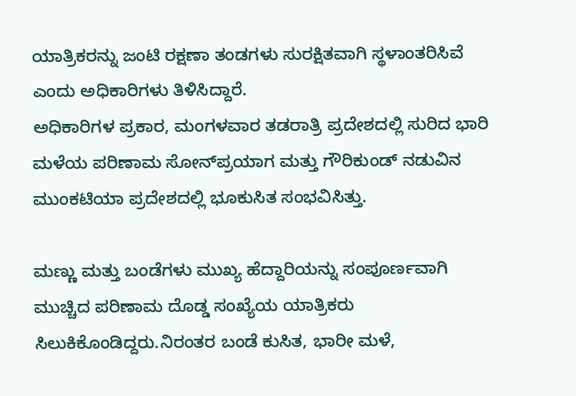ಯಾತ್ರಿಕರನ್ನು ಜಂಟಿ ರಕ್ಷಣಾ ತಂಡಗಳು ಸುರಕ್ಷಿತವಾಗಿ ಸ್ಥಳಾಂತರಿಸಿವೆ ಎಂದು ಅಧಿಕಾರಿಗಳು ತಿಳಿಸಿದ್ದಾರೆ.
ಅಧಿಕಾರಿಗಳ ಪ್ರಕಾರ, ಮಂಗಳವಾರ ತಡರಾತ್ರಿ ಪ್ರದೇಶದಲ್ಲಿ ಸುರಿದ ಭಾರಿ ಮಳೆಯ ಪರಿಣಾಮ ಸೋನ್‌ಪ್ರಯಾಗ ಮತ್ತು ಗೌರಿಕುಂಡ್‌ ನಡುವಿನ ಮುಂಕಟಿಯಾ ಪ್ರದೇಶದಲ್ಲಿ ಭೂಕುಸಿತ ಸಂಭವಿಸಿತ್ತು.

ಮಣ್ಣು ಮತ್ತು ಬಂಡೆಗಳು ಮುಖ್ಯ ಹೆದ್ದಾರಿಯನ್ನು ಸಂಪೂರ್ಣವಾಗಿ ಮುಚ್ಚಿದ ಪರಿಣಾಮ ದೊಡ್ಡ ಸಂಖ್ಯೆಯ ಯಾತ್ರಿಕರು ಸಿಲುಕಿಕೊಂಡಿದ್ದರು.ನಿರಂತರ ಬಂಡೆ ಕುಸಿತ, ಭಾರೀ ಮಳೆ,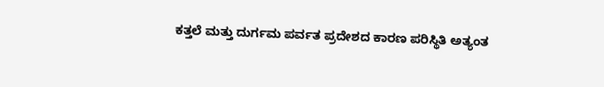ಕತ್ತಲೆ ಮತ್ತು ದುರ್ಗಮ ಪರ್ವತ ಪ್ರದೇಶದ ಕಾರಣ ಪರಿಸ್ಥಿತಿ ಅತ್ಯಂತ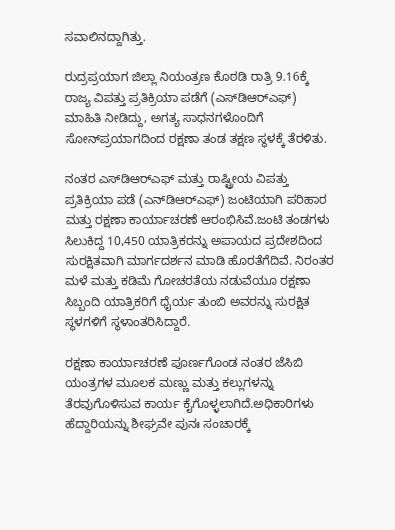ಸವಾಲಿನದ್ದಾಗಿತ್ತು.

ರುದ್ರಪ್ರಯಾಗ ಜಿಲ್ಲಾ ನಿಯಂತ್ರಣ ಕೊಠಡಿ ರಾತ್ರಿ 9.16ಕ್ಕೆ ರಾಜ್ಯ ವಿಪತ್ತು ಪ್ರತಿಕ್ರಿಯಾ ಪಡೆಗೆ (ಎಸ್‌‍ಡಿಆರ್‌ಎಫ್‌‍) ಮಾಹಿತಿ ನೀಡಿದ್ದು, ಅಗತ್ಯ ಸಾಧನಗಳೊಂದಿಗೆ ಸೋನ್‌ಪ್ರಯಾಗದಿಂದ ರಕ್ಷಣಾ ತಂಡ ತಕ್ಷಣ ಸ್ಥಳಕ್ಕೆ ತೆರಳಿತು.

ನಂತರ ಎಸ್‌‍ಡಿಆರ್‌ಎಫ್‌‍ ಮತ್ತು ರಾಷ್ಟ್ರೀಯ ವಿಪತ್ತು ಪ್ರತಿಕ್ರಿಯಾ ಪಡೆ (ಎನ್‌ಡಿಆರ್‌ಎಫ್‌‍) ಜಂಟಿಯಾಗಿ ಪರಿಹಾರ ಮತ್ತು ರಕ್ಷಣಾ ಕಾರ್ಯಾಚರಣೆ ಆರಂಭಿಸಿವೆ.ಜಂಟಿ ತಂಡಗಳು ಸಿಲುಕಿದ್ದ 10,450 ಯಾತ್ರಿಕರನ್ನು ಅಪಾಯದ ಪ್ರದೇಶದಿಂದ ಸುರಕ್ಷಿತವಾಗಿ ಮಾರ್ಗದರ್ಶನ ಮಾಡಿ ಹೊರತೆಗೆದಿವೆ. ನಿರಂತರ ಮಳೆ ಮತ್ತು ಕಡಿಮೆ ಗೋಚರತೆಯ ನಡುವೆಯೂ ರಕ್ಷಣಾ ಸಿಬ್ಬಂದಿ ಯಾತ್ರಿಕರಿಗೆ ಧೈರ್ಯ ತುಂಬಿ ಅವರನ್ನು ಸುರಕ್ಷಿತ ಸ್ಥಳಗಳಿಗೆ ಸ್ಥಳಾಂತರಿಸಿದ್ದಾರೆ.

ರಕ್ಷಣಾ ಕಾರ್ಯಾಚರಣೆ ಪೂರ್ಣಗೊಂಡ ನಂತರ ಜೆಸಿಬಿ ಯಂತ್ರಗಳ ಮೂಲಕ ಮಣ್ಣು ಮತ್ತು ಕಲ್ಲುಗಳನ್ನು ತೆರವುಗೊಳಿಸುವ ಕಾರ್ಯ ಕೈಗೊಳ್ಳಲಾಗಿದೆ.ಅಧಿಕಾರಿಗಳು ಹೆದ್ದಾರಿಯನ್ನು ಶೀಘ್ರವೇ ಪುನಃ ಸಂಚಾರಕ್ಕೆ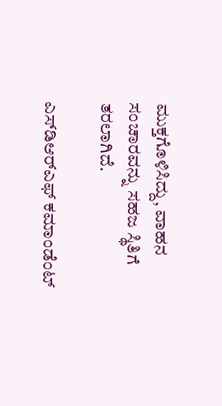ಮುಕ್ತಗೊಳಿಸಿದ್ದು, ವಾಹನ ಸಂಚಾರವನ್ನು ಸಹಜ ಸ್ಥಿತಿಗೆ ತರಲಾಗಿದೆ.

ಎಸ್‌‍ಡಿಆರ್‌ಎಫ್‌‍ ಕಮಾಂಡೆಂಟ್‌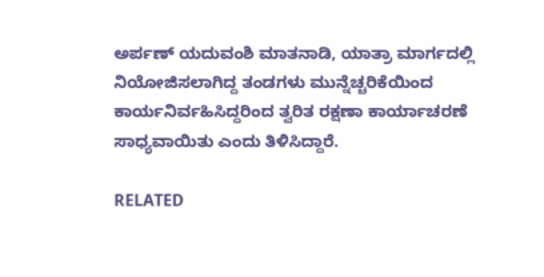ಅರ್ಪಣ್‌ ಯದುವಂಶಿ ಮಾತನಾಡಿ, ಯಾತ್ರಾ ಮಾರ್ಗದಲ್ಲಿ ನಿಯೋಜಿಸಲಾಗಿದ್ದ ತಂಡಗಳು ಮುನ್ನೆಚ್ಚರಿಕೆಯಿಂದ ಕಾರ್ಯನಿರ್ವಹಿಸಿದ್ದರಿಂದ ತ್ವರಿತ ರಕ್ಷಣಾ ಕಾರ್ಯಾಚರಣೆ ಸಾಧ್ಯವಾಯಿತು ಎಂದು ತಿಳಿಸಿದ್ದಾರೆ.

RELATED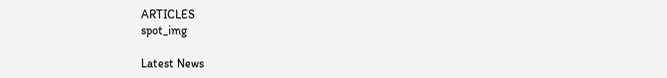ARTICLES
spot_img

Latest News